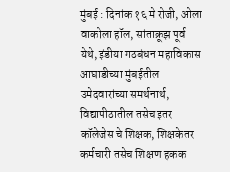मुंबई : दिनांक १६ मे रोजी, ओला वाकोला हॉल, सांताक्रूझ पूर्व येथे, इंडीया गठबंधन महाविकास आघाडीच्या मुंबईतील उमेदवारांच्या समर्थनार्थ, विद्यापीठातील तसेच इतर कॉलेजेस चे शिक्षक, शिक्षकेतर कर्मचारी तसेच शिक्षण हकक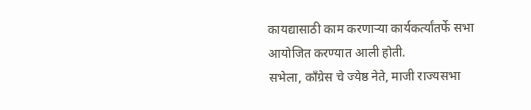कायद्यासाठी काम करणाऱ्या कार्यकर्त्यांतर्फे सभा आयोजित करण्यात आली होती.
सभेला, काँग्रेस चे ज्येष्ठ नेते, माजी राज्यसभा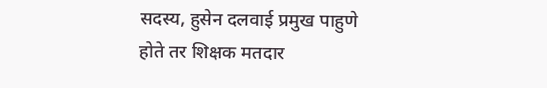सदस्य, हुसेन दलवाई प्रमुख पाहुणे होते तर शिक्षक मतदार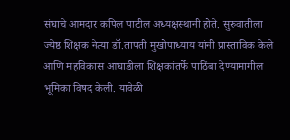संघाचे आमदार कपिल पाटील अध्यक्षस्थानी होते. सुरुवातीला ज्येष्ठ शिक्षक नेत्या डॉ.तापती मुखोपाध्याय यांनी प्रास्ताविक केले आणि महविकास आघाडीला शिक्षकांतर्फे पाठिंबा देण्यामागील भूमिका विषद केली. यावेळी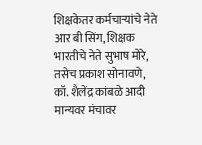शिक्षकेतर कर्मचाऱ्यांचे नेते आर बी सिंग, शिक्षक भारतीचे नेते सुभाष मोरे, तसेच प्रकाश सोनावणे, कॉ. शैलेंद्र कांबळे आदी मान्यवर मंचावर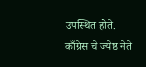उपस्थित होते.
काँग्रेस चे ज्येष्ठ नेते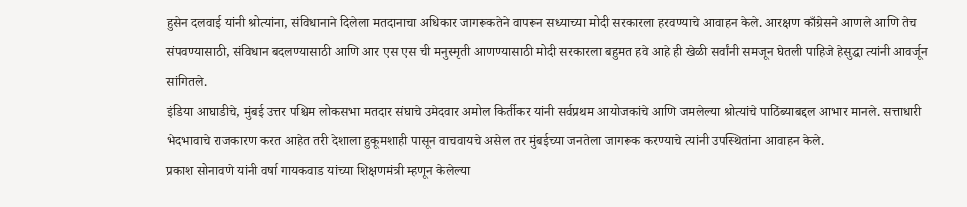हुसेन दलवाई यांनी श्रोत्यांना, संविधानाने दिलेला मतदानाचा अधिकार जागरूकतेने वापरून सध्याच्या मोदी सरकारला हरवण्याचे आवाहन केले. आरक्षण काँग्रेसने आणले आणि तेच संपवण्यासाठी, संविधान बदलण्यासाठी आणि आर एस एस ची मनुस्मृती आणण्यासाठी मोदी सरकारला बहुमत हवे आहे ही खेळी सर्वांनी समजून घेतली पाहिजे हेसुद्धा त्यांनी आवर्जून सांगितले.
इंडिया आघाडीचे, मुंबई उत्तर पश्चिम लोकसभा मतदार संघाचे उमेदवार अमोल किर्तीकर यांनी सर्वप्रथम आयोजकांचे आणि जमलेल्या श्रोत्यांचे पाठिंब्याबद्दल आभार मानले. सत्ताधारी भेदभावाचे राजकारण करत आहेत तरी देशाला हुकूमशाही पासून वाचवायचे असेल तर मुंबईच्या जनतेला जागरूक करण्याचे त्यांनी उपस्थितांना आवाहन केले.
प्रकाश सोनावणे यांनी वर्षा गायकवाड यांच्या शिक्षणमंत्री म्हणून केलेल्या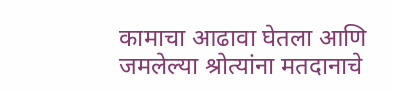कामाचा आढावा घेतला आणि जमलेल्या श्रोत्यांना मतदानाचे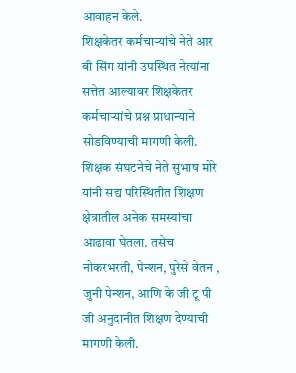आवाहन केले.
शिक्षकेतर कर्मचाऱ्यांचे नेते आर बी सिंग यांनी उपस्थित नेत्यांना सत्तेत आल्यावर शिक्षकेतर कर्मचाऱ्यांचे प्रश्न प्राधान्याने सोडविण्याची मागणी केली.
शिक्षक संघटनेचे नेते सुभाष मोरे यांनी सद्य परिस्थितीत शिक्षण क्षेत्रातील अनेक समस्यांचा आढावा घेतला. तसेच नोकरभरती, पेन्शन, पुरेसे वेतन , जुनी पेन्शन, आणि के जी टू पी जी अनुदानीत शिक्षण देण्याची मागणी केली.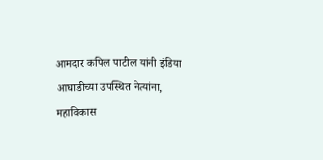आमदार कपिल पाटील यांनी इंडिया आघाडीच्या उपस्थित नेत्यांना, महाविकास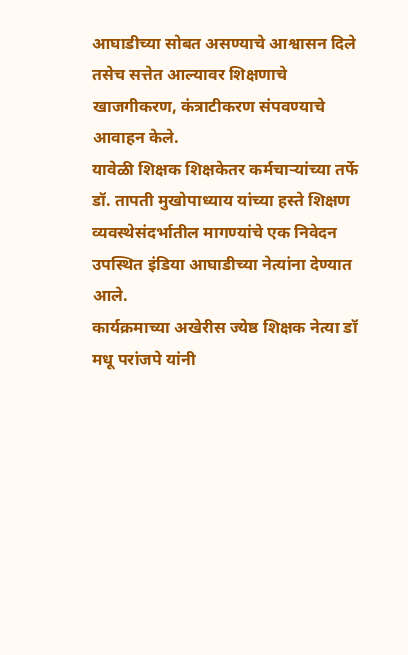आघाडीच्या सोबत असण्याचे आश्वासन दिले तसेच सत्तेत आल्यावर शिक्षणाचे खाजगीकरण, कंत्राटीकरण संपवण्याचे आवाहन केले.
यावेळी शिक्षक शिक्षकेतर कर्मचाऱ्यांच्या तर्फे डॉ. तापती मुखोपाध्याय यांच्या हस्ते शिक्षण व्यवस्थेसंदर्भातील मागण्यांचे एक निवेदन उपस्थित इंडिया आघाडीच्या नेत्यांना देण्यात आले.
कार्यक्रमाच्या अखेरीस ज्येष्ठ शिक्षक नेत्या डॉ मधू परांजपे यांनी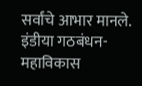सर्वांचे आभार मानले. इंडीया गठबंधन-महाविकास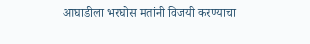आघाडीला भरघोस मतांनी विजयी करण्याचा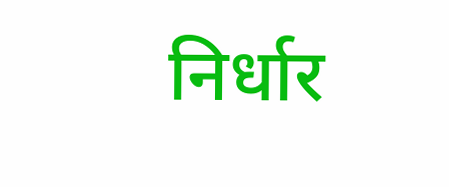निर्धार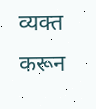व्यक्त करून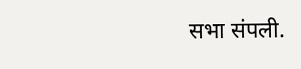सभा संपली.